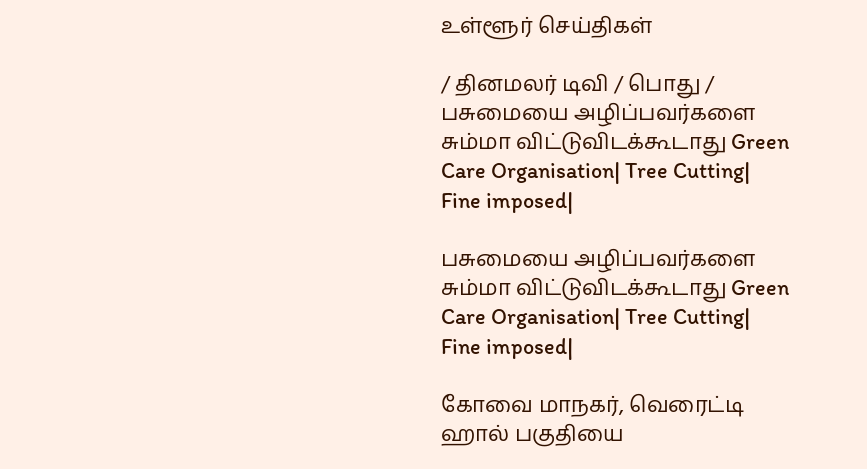உள்ளூர் செய்திகள்

/ தினமலர் டிவி / பொது / பசுமையை அழிப்பவர்களை சும்மா விட்டுவிடக்கூடாது Green Care Organisation| Tree Cutting| Fine imposed|

பசுமையை அழிப்பவர்களை சும்மா விட்டுவிடக்கூடாது Green Care Organisation| Tree Cutting| Fine imposed|

கோவை மாநகர், வெரைட்டி ஹால் பகுதியை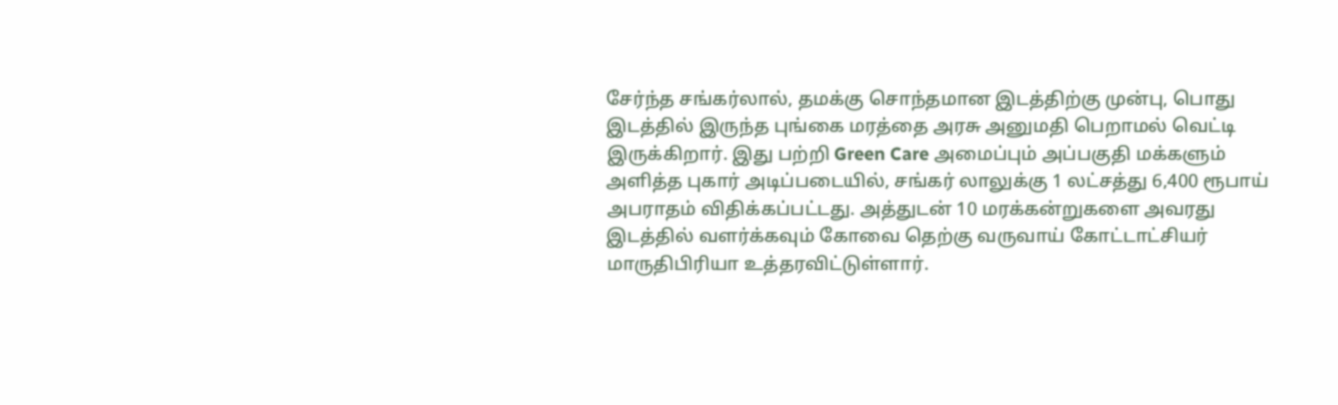சேர்ந்த சங்கர்லால், தமக்கு சொந்தமான இடத்திற்கு முன்பு, பொது இடத்தில் இருந்த புங்கை மரத்தை அரசு அனுமதி பெறாமல் வெட்டி இருக்கிறார். இது பற்றி Green Care அமைப்பும் அப்பகுதி மக்களும் அளித்த புகார் அடிப்படையில், சங்கர் லாலுக்கு 1 லட்சத்து 6,400 ரூபாய் அபராதம் விதிக்கப்பட்டது. அத்துடன் 10 மரக்கன்றுகளை அவரது இடத்தில் வளர்க்கவும் கோவை தெற்கு வருவாய் கோட்டாட்சியர் மாருதிபிரியா உத்தரவிட்டுள்ளார்.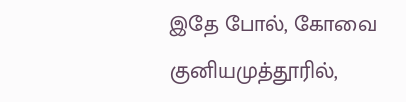இதே போல், கோவை குனியமுத்தூரில்,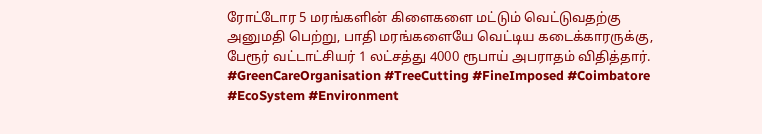ரோட்டோர 5 மரங்களின் கிளைகளை மட்டும் வெட்டுவதற்கு அனுமதி பெற்று, பாதி மரங்களையே வெட்டிய கடைக்காரருக்கு, பேரூர் வட்டாட்சியர் 1 லட்சத்து 4000 ரூபாய் அபராதம் விதித்தார். #GreenCareOrganisation #TreeCutting #FineImposed #Coimbatore #EcoSystem #Environment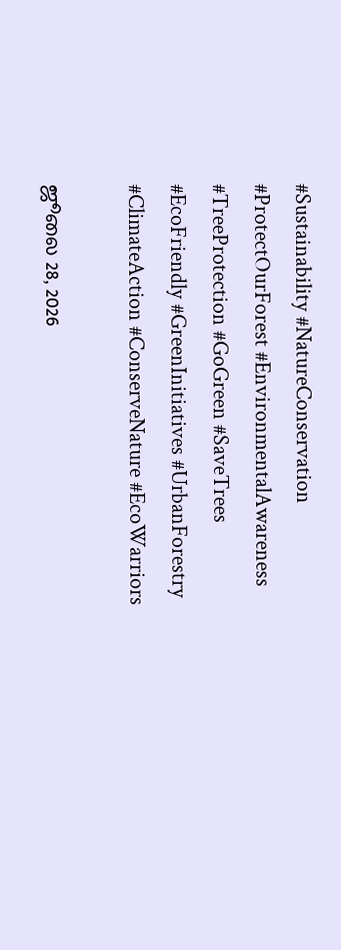#Sustainability #NatureConservation #ProtectOurForest #EnvironmentalAwareness #TreeProtection #GoGreen #SaveTrees #EcoFriendly #GreenInitiatives #UrbanForestry #ClimateAction #ConserveNature #EcoWarriors

ஜூலை 28, 2026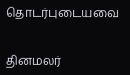தொடர்புடையவை


தினமலர்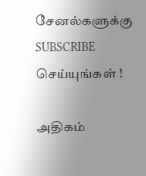சேனல்களுக்கு SUBSCRIBE செய்யுங்கள் !

அதிகம்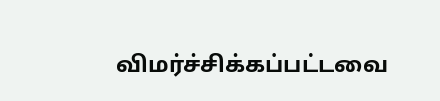விமர்ச்சிக்கப்பட்டவை